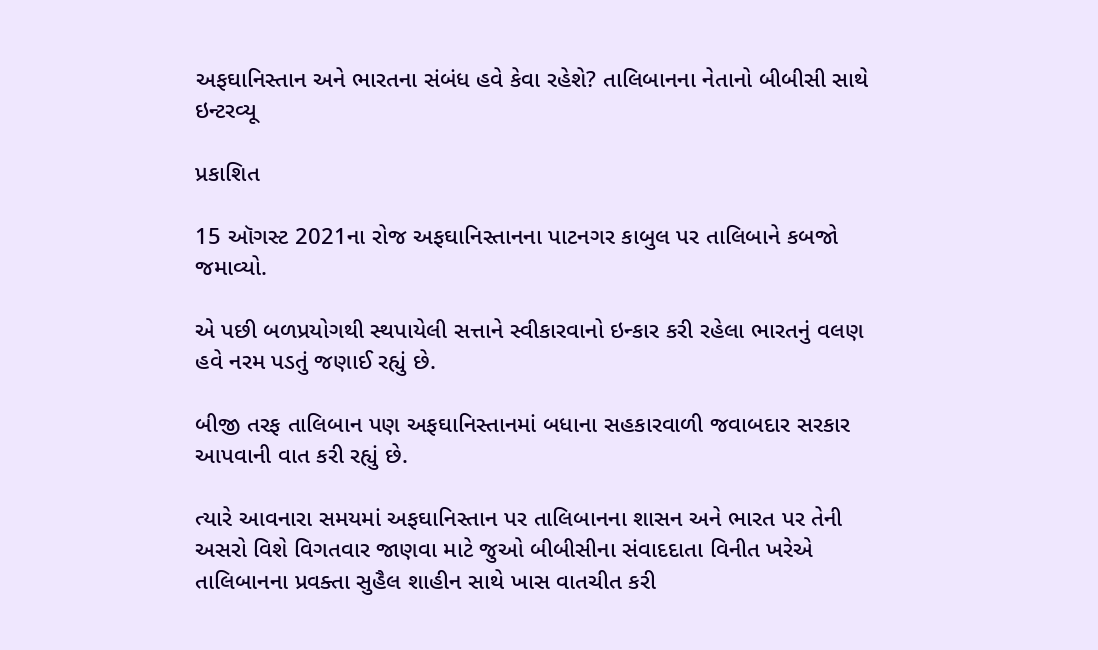અફઘાનિસ્તાન અને ભારતના સંબંધ હવે કેવા રહેશે? તાલિબાનના નેતાનો બીબીસી સાથે ઇન્ટરવ્યૂ

પ્રકાશિત

15 ઑગસ્ટ 2021ના રોજ અફઘાનિસ્તાનના પાટનગર કાબુલ પર તાલિબાને કબજો જમાવ્યો.

એ પછી બળપ્રયોગથી સ્થપાયેલી સત્તાને સ્વીકારવાનો ઇન્કાર કરી રહેલા ભારતનું વલણ હવે નરમ પડતું જણાઈ રહ્યું છે.

બીજી તરફ તાલિબાન પણ અફઘાનિસ્તાનમાં બધાના સહકારવાળી જવાબદાર સરકાર આપવાની વાત કરી રહ્યું છે.

ત્યારે આવનારા સમયમાં અફઘાનિસ્તાન પર તાલિબાનના શાસન અને ભારત પર તેની અસરો વિશે વિગતવાર જાણવા માટે જુઓ બીબીસીના સંવાદદાતા વિનીત ખરેએ તાલિબાનના પ્રવક્તા સુહૈલ શાહીન સાથે ખાસ વાતચીત કરી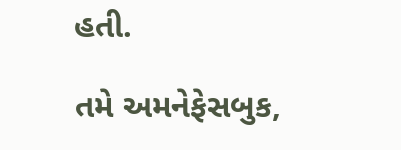હતી.

તમે અમનેફેસબુક,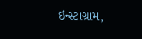ઇન્સ્ટાગ્રામ,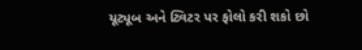યૂટ્યૂબ અને ટ્વિટર પર ફોલો કરી શકો છો